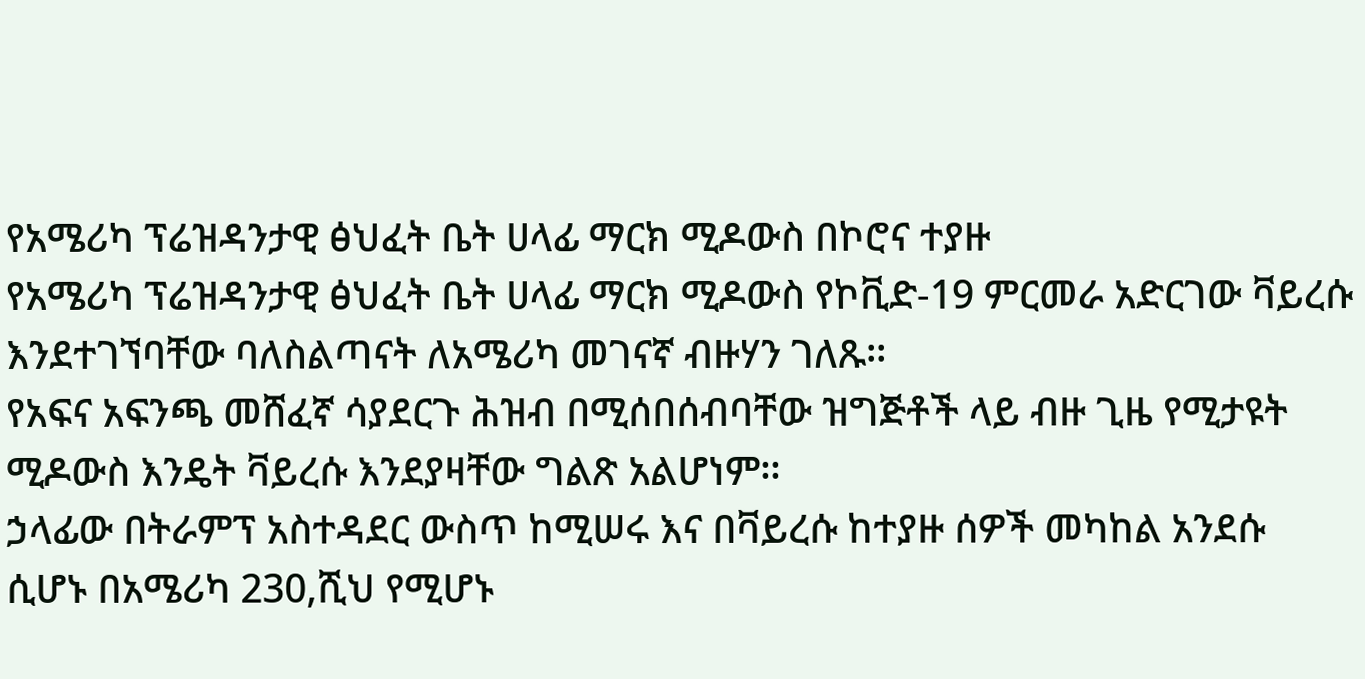የአሜሪካ ፕሬዝዳንታዊ ፅህፈት ቤት ሀላፊ ማርክ ሚዶውስ በኮሮና ተያዙ
የአሜሪካ ፕሬዝዳንታዊ ፅህፈት ቤት ሀላፊ ማርክ ሚዶውስ የኮቪድ-19 ምርመራ አድርገው ቫይረሱ እንደተገኘባቸው ባለስልጣናት ለአሜሪካ መገናኛ ብዙሃን ገለጹ፡፡
የአፍና አፍንጫ መሸፈኛ ሳያደርጉ ሕዝብ በሚሰበሰብባቸው ዝግጅቶች ላይ ብዙ ጊዜ የሚታዩት ሚዶውስ እንዴት ቫይረሱ እንደያዛቸው ግልጽ አልሆነም፡፡
ኃላፊው በትራምፕ አስተዳደር ውስጥ ከሚሠሩ እና በቫይረሱ ከተያዙ ሰዎች መካከል አንደሱ ሲሆኑ በአሜሪካ 230,ሺህ የሚሆኑ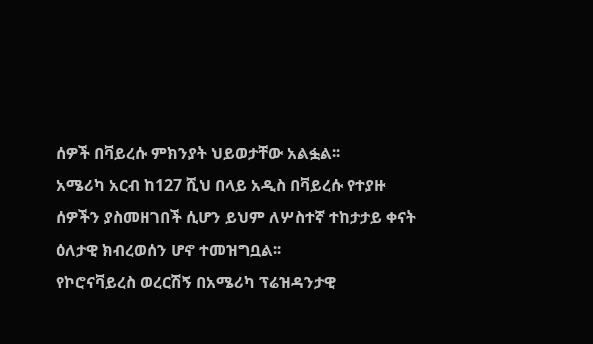ሰዎች በቫይረሱ ምክንያት ህይወታቸው አልፏል፡፡
አሜሪካ አርብ ከ127 ሺህ በላይ አዲስ በቫይረሱ የተያዙ ሰዎችን ያስመዘገበች ሲሆን ይህም ለሦስተኛ ተከታታይ ቀናት ዕለታዊ ክብረወሰን ሆኖ ተመዝግቧል፡፡
የኮሮናቫይረስ ወረርሽኝ በአሜሪካ ፕሬዝዳንታዊ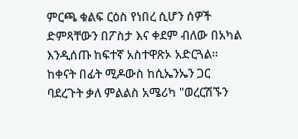ምርጫ ቁልፍ ርዕስ የነበረ ሲሆን ሰዎች ድምጻቸውን በፖስታ እና ቀደም ብለው በአካል እንዲሰጡ ከፍተኛ አስተዋጽኦ አድርጓል፡፡
ከቀናት በፊት ሚዶውስ ከሲኤንኤን ጋር ባደረጉት ቃለ ምልልስ አሜሪካ "ወረርሽኙን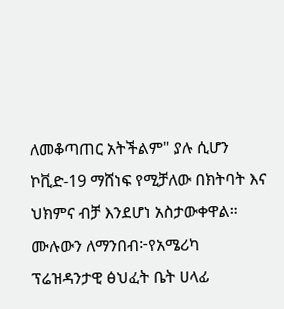ለመቆጣጠር አትችልም" ያሉ ሲሆን ኮቪድ-19 ማሸነፍ የሚቻለው በክትባት እና ህክምና ብቻ እንደሆነ አስታውቀዋል።
ሙሉውን ለማንበብ፦የአሜሪካ ፕሬዝዳንታዊ ፅህፈት ቤት ሀላፊ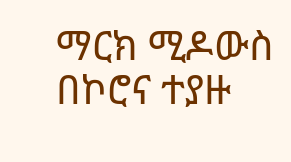ማርክ ሚዶውስ በኮሮና ተያዙ